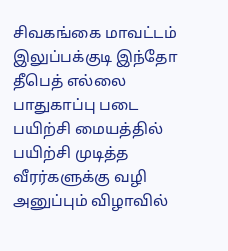சிவகங்கை மாவட்டம் இலுப்பக்குடி இந்தோ தீபெத் எல்லை பாதுகாப்பு படை பயிற்சி மையத்தில் பயிற்சி முடித்த வீரர்களுக்கு வழி அனுப்பும் விழாவில்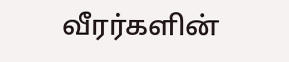வீரர்களின்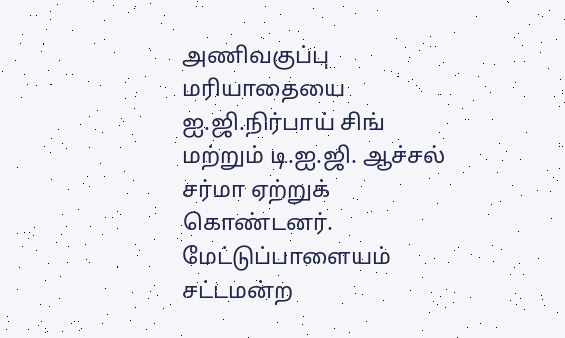அணிவகுப்பு மரியாதையை ஐ.ஜி.நிர்பாய் சிங் மற்றும் டி.ஐ.ஜி. ஆச்சல் சர்மா ஏற்றுக் கொண்டனர்.
மேட்டுப்பாளையம் சட்டமன்ற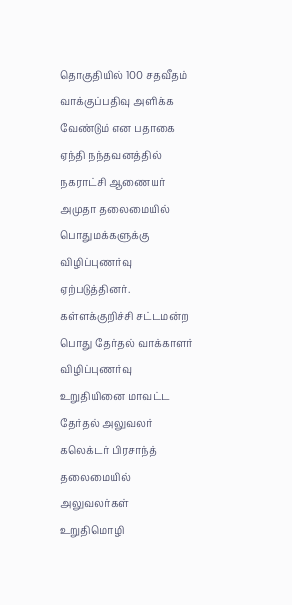தொகுதியில் 100 சதவீதம் வாக்குப்பதிவு அளிக்க வேண்டும் என பதாகை ஏந்தி நந்தவனத்தில் நகராட்சி ஆணையர் அமுதா தலைமையில் பொதுமக்களுக்கு விழிப்புணர்வு ஏற்படுத்தினர்.
கள்ளக்குறிச்சி சட்டமன்ற பொது தேர்தல் வாக்காளர் விழிப்புணர்வு உறுதியினை மாவட்ட தேர்தல் அலுவலர் கலெக்டர் பிரசாந்த் தலைமையில் அலுவலர்கள் உறுதிமொழி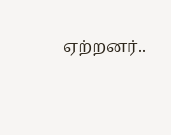ஏற்றனர்..